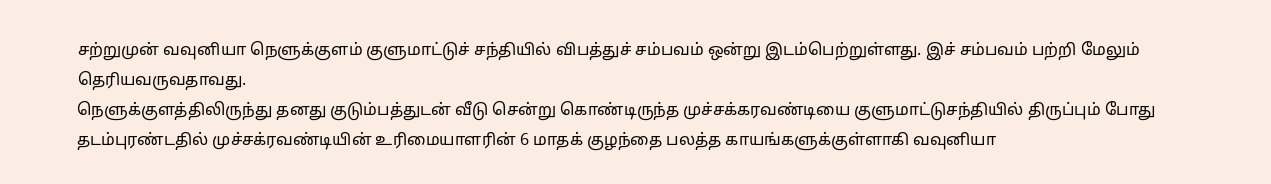சற்றுமுன் வவுனியா நெளுக்குளம் குளுமாட்டுச் சந்தியில் விபத்துச் சம்பவம் ஒன்று இடம்பெற்றுள்ளது. இச் சம்பவம் பற்றி மேலும் தெரியவருவதாவது.
நெளுக்குளத்திலிருந்து தனது குடும்பத்துடன் வீடு சென்று கொண்டிருந்த முச்சக்கரவண்டியை குளுமாட்டுசந்தியில் திருப்பும் போது தடம்புரண்டதில் முச்சக்ரவண்டியின் உரிமையாளரின் 6 மாதக் குழந்தை பலத்த காயங்களுக்குள்ளாகி வவுனியா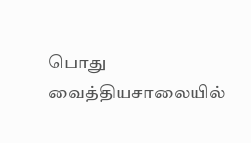பொது வைத்தியசாலையில்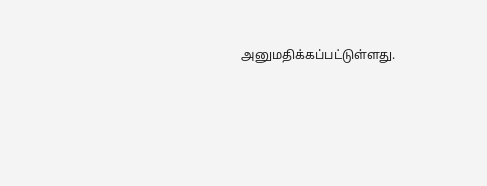அனுமதிக்கப்பட்டுள்ளது.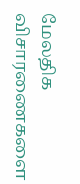மேலதிக விசாரணைகளை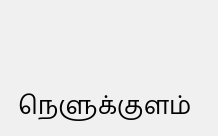நெளுக்குளம்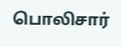பொலிசார்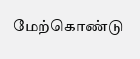மேற்கொண்டு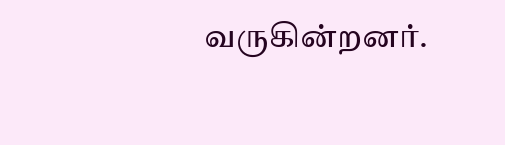வருகின்றனர்.